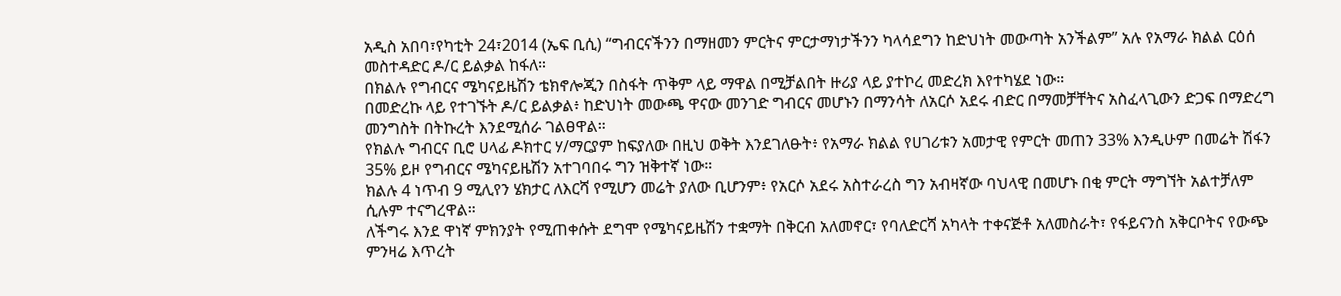አዲስ አበባ፣የካቲት 24፣2014 (ኤፍ ቢሲ) “ግብርናችንን በማዘመን ምርትና ምርታማነታችንን ካላሳደግን ከድህነት መውጣት አንችልም” አሉ የአማራ ክልል ርዕሰ መስተዳድር ዶ/ር ይልቃል ከፋለ።
በክልሉ የግብርና ሜካናይዜሽን ቴክኖሎጂን በስፋት ጥቅም ላይ ማዋል በሚቻልበት ዙሪያ ላይ ያተኮረ መድረክ እየተካሄደ ነው።
በመድረኩ ላይ የተገኙት ዶ/ር ይልቃል፥ ከድህነት መውጫ ዋናው መንገድ ግብርና መሆኑን በማንሳት ለአርሶ አደሩ ብድር በማመቻቸትና አስፈላጊውን ድጋፍ በማድረግ መንግስት በትኩረት እንደሚሰራ ገልፀዋል።
የክልሉ ግብርና ቢሮ ሀላፊ ዶክተር ሃ/ማርያም ከፍያለው በዚህ ወቅት እንደገለፁት፥ የአማራ ክልል የሀገሪቱን አመታዊ የምርት መጠን 33% እንዲሁም በመሬት ሽፋን 35% ይዞ የግብርና ሜካናይዜሽን አተገባበሩ ግን ዝቅተኛ ነው።
ክልሉ 4 ነጥብ 9 ሚሊየን ሄክታር ለእርሻ የሚሆን መሬት ያለው ቢሆንም፥ የአርሶ አደሩ አስተራረስ ግን አብዛኛው ባህላዊ በመሆኑ በቂ ምርት ማግኘት አልተቻለም ሲሉም ተናግረዋል።
ለችግሩ እንደ ዋነኛ ምክንያት የሚጠቀሱት ደግሞ የሜካናይዜሽን ተቋማት በቅርብ አለመኖር፣ የባለድርሻ አካላት ተቀናጅቶ አለመስራት፣ የፋይናንስ አቅርቦትና የውጭ ምንዛሬ እጥረት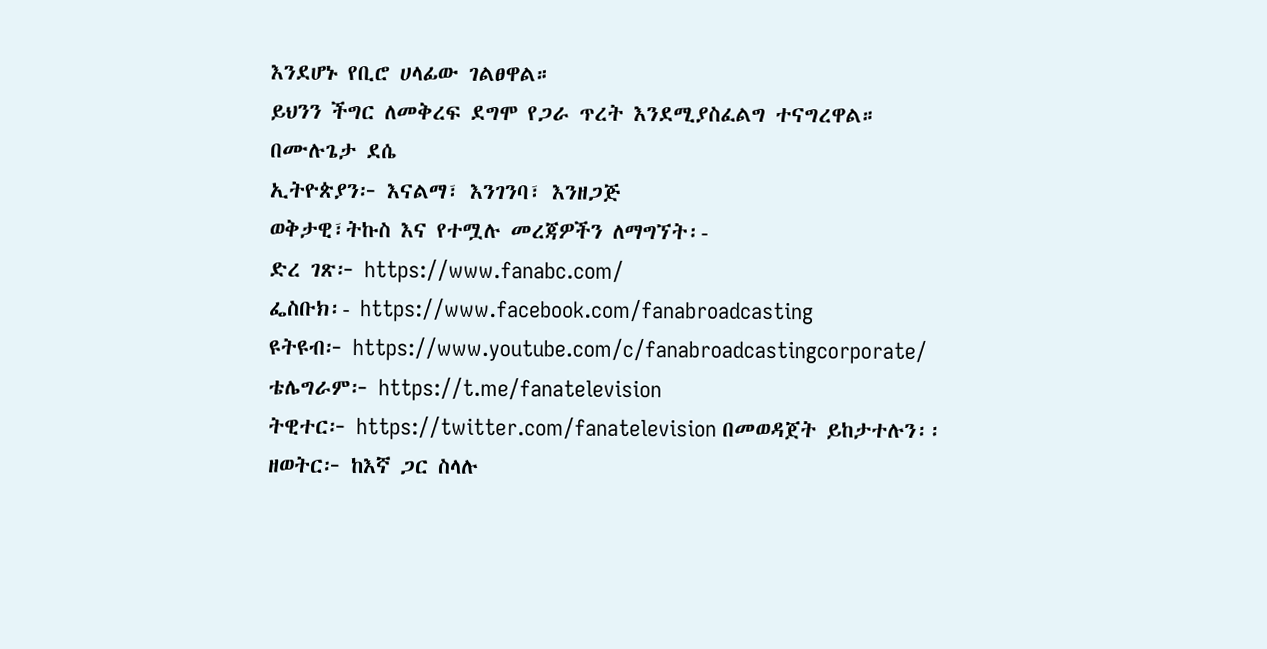እንደሆኑ የቢሮ ሀላፊው ገልፀዋል።
ይህንን ችግር ለመቅረፍ ደግሞ የጋራ ጥረት እንደሚያስፈልግ ተናግረዋል።
በሙሉጌታ ደሴ
ኢትዮጵያን፦ እናልማ፣ እንገንባ፣ እንዘጋጅ
ወቅታዊ፣ትኩስ እና የተሟሉ መረጃዎችን ለማግኘት፡-
ድረ ገጽ፦ https://www.fanabc.com/
ፌስቡክ፡- https://www.facebook.com/fanabroadcasting
ዩትዩብ፦ https://www.youtube.com/c/fanabroadcastingcorporate/
ቴሌግራም፦ https://t.me/fanatelevision
ትዊተር፦ https://twitter.com/fanatelevision በመወዳጀት ይከታተሉን፡፡
ዘወትር፦ ከእኛ ጋር ስላሉ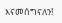እናመሰግናለን!